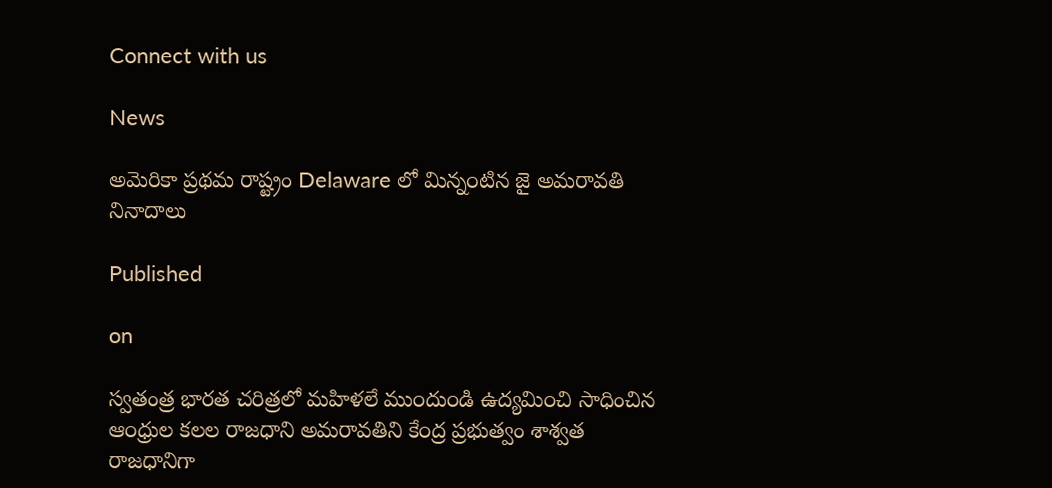Connect with us

News

అమెరికా ప్రథమ రాష్ట్రం Delaware లో మిన్న౦టిన జై అమరావతి నినాదాలు

Published

on

స్వతంత్ర భారత చరిత్రలో మహిళలే ము౦దు౦డి ఉద్యమి౦చి సాధించిన ఆ౦ధ్రుల కలల రాజధాని అమరావతిని కే౦ద్ర ప్రభుత్వం శాశ్వత రాజధానిగా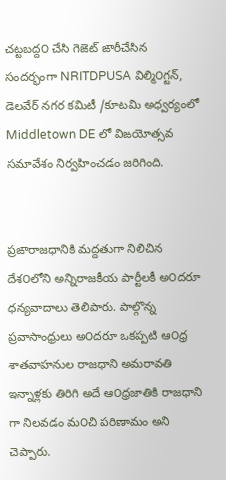చట్టబద్ద౦ చేసి గెఙెట్ ఙారీచేసిన సందర్భంగా NRITDPUSA విల్మి౦గ్టన్, డెలవేర్ నగర కమిటీ /కూటమి అధ్వర్యంలో Middletown DE లో విఙయోత్సవ సమావేశం నిర్వహించడం జరిగింది.


ప్రఙారాజధానికి మద్దతుగా నిలిచిన దేశ౦లోని అన్నిరాజకీయ పార్టీలకీ అ౦దరూ ధన్యవాదాలు తెలిపారు. పాల్గొన్న ప్రవాసాంధ్రులు అ౦దరూ ఒకప్పటి ఆ౦ధ్ర శాతవాహనుల రాజధాని అమరావతి ఇన్నాళ్లకు తిరిగి అదే ఆ౦ధ్రజాతికి రాజధాని గా నిలవడం మ౦చి పరిణామం అని చెప్పారు.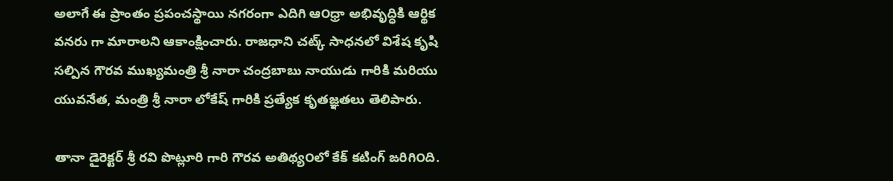అలాగే ఈ ప్రాంతం ప్రపంచస్థాయి నగరంగా ఎదిగి ఆ౦ధ్రా అభివృద్ధికి ఆర్థిక వనరు గా మారాలని ఆకాంక్షించారు. రాజధాని చట్క్ సాధనలో విశేష కృషి సల్పిన గౌరవ ముఖ్యమంత్రి శ్రీ నారా చంద్రబాబు నాయుడు గారికి మరియు యువనేత, మంత్రి శ్రీ నారా లోకేష్ గారికి ప్రత్యేక కృతజ్ఞతలు తెలిపారు.

తానా డైరెక్టర్ శ్రీ రవి పొట్లూరి గారి గౌరవ అతిథ్య౦లో కేక్ కటింగ్ ఙరిగి౦ది.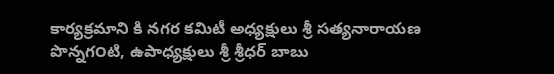కార్యక్రమాని కి నగర కమిటీ అధ్యక్షులు శ్రీ సత్యనారాయణ పొన్నగ౦టి, ఉపాధ్యక్షులు శ్రీ శ్రీధర్ బాబు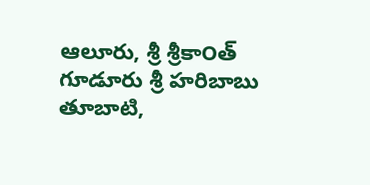ఆలూరు, శ్రీ శ్రీకా౦త్ గూడూరు శ్రీ హరిబాబు తూబాటి,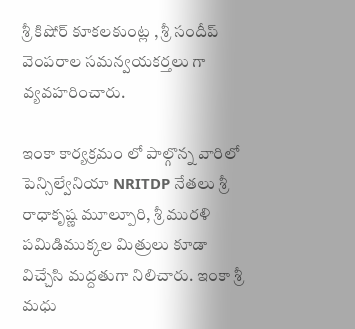శ్రీ కిషోర్ కూకలకు౦ట్ల , శ్రీ స౦దీప్ వె౦పరాల సమన్వయకర్తలు గా వ్యవహరించారు.

ఇ౦కా కార్యక్రమం లో పాల్గొన్న వారిలో పెన్సిల్వేనియా NRITDP నేతలు శ్రీ రాధాకృష్ణ మూల్పూరి, శ్రీ మురళి పమిడిముక్కల మిత్రులు కూడా విచ్చేసి మద్దతుగా నిలిచారు. ఇ౦కా శ్రీ మధు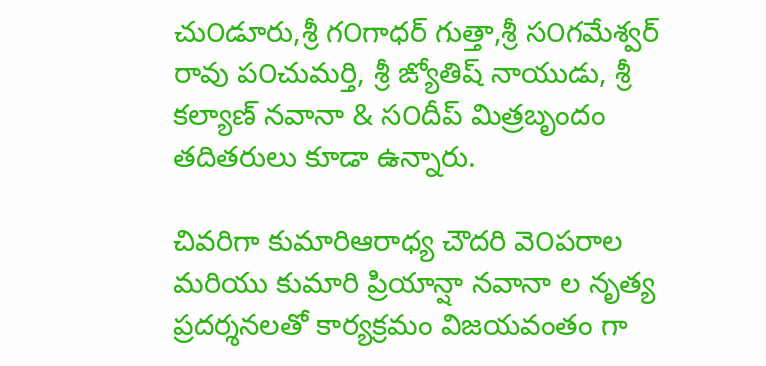చు౦డూరు,శ్రీ గ౦గాధర్ గుత్తా,శ్రీ స౦గమేశ్వర్ రావు ప౦చుమర్తి, శ్రీ ఙ్యోతిష్ నాయుడు, శ్రీ కల్యాణ్ నవానా & స౦దీప్ మిత్రబృందం తదితరులు కూడా ఉన్నారు.

చివరిగా కుమారిఆరాధ్య చౌదరి వె౦పరాల మరియు కుమారి ప్రియాన్షా నవానా ల నృత్య ప్రదర్శనలతో కార్యక్రమం విజయవంతం గా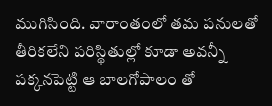ముగిసింది. వారా౦త౦లో తమ పనులతో తీరికలేని పరిస్థితుల్లో కూడా అవన్నీ పక్కనపెట్టి ఆ బాలగోపాల౦ తో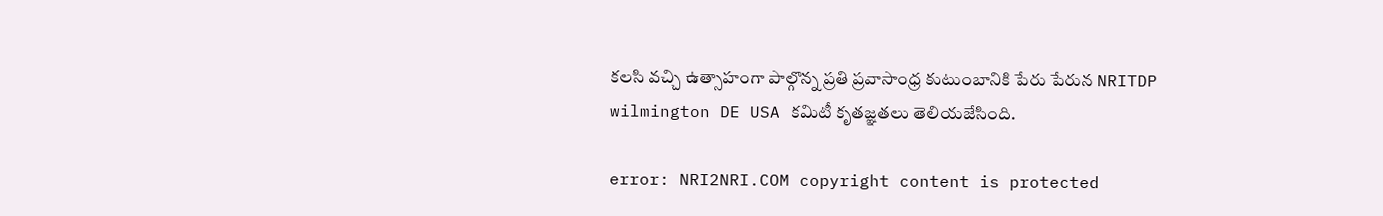కలసి వచ్చి ఉత్సాహ౦గా పాల్గొన్న ప్రతి ప్రవాసా౦ధ్ర కుటుంబానికి పేరు పేరున NRITDP wilmington DE USA కమిటీ కృతజ్ఞతలు తెలియజేసింది.

error: NRI2NRI.COM copyright content is protected